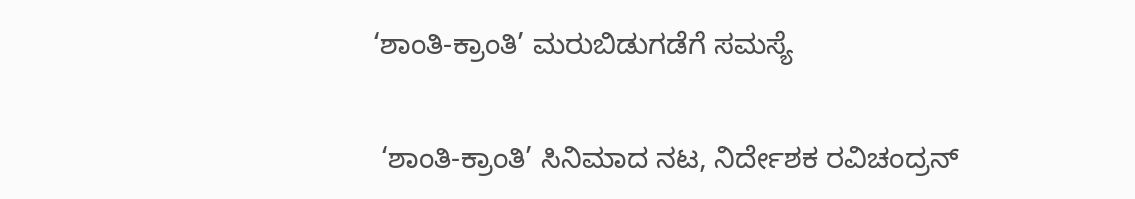‘ಶಾಂತಿ-ಕ್ರಾಂತಿ’ ಮರುಬಿಡುಗಡೆಗೆ ಸಮಸ್ಯೆ

 ‘ಶಾಂತಿ-ಕ್ರಾಂತಿ’ ಸಿನಿಮಾದ ನಟ, ನಿರ್ದೇಶಕ ರವಿಚಂದ್ರನ್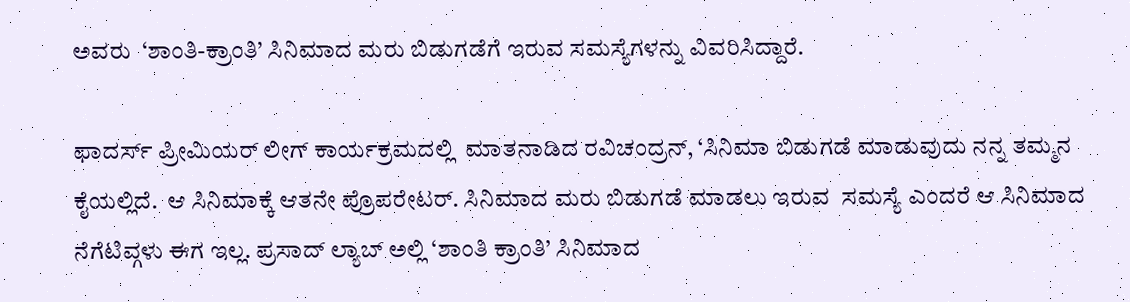ಅವರು  ‘ಶಾಂತಿ-ಕ್ರಾಂತಿ’ ಸಿನಿಮಾದ ಮರು ಬಿಡುಗಡೆಗೆ ಇರುವ ಸಮಸ್ಯೆಗಳನ್ನು ವಿವರಿಸಿದ್ದಾರೆ.

ಫಾದರ್ಸ್ ಪ್ರೀಮಿಯರ್ ಲೀಗ್ ಕಾರ್ಯಕ್ರಮದಲ್ಲಿ  ಮಾತನಾಡಿದ ರವಿಚಂದ್ರನ್, ‘ಸಿನಿಮಾ ಬಿಡುಗಡೆ ಮಾಡುವುದು ನನ್ನ ತಮ್ಮನ ಕೈಯಲ್ಲಿದೆ.  ಆ ಸಿನಿಮಾಕ್ಕೆ ಆತನೇ ಪ್ರೊಪರೇಟರ್. ಸಿನಿಮಾದ ಮರು ಬಿಡುಗಡೆ ಮಾಡಲು ಇರುವ  ಸಮಸ್ಯೆ ಎಂದರೆ ಆ ಸಿನಿಮಾದ ನೆಗೆಟಿವ್ಗಳು ಈಗ ಇಲ್ಲ. ಪ್ರಸಾದ್ ಲ್ಯಾಬ್ ಅಲ್ಲಿ ‘ಶಾಂತಿ ಕ್ರಾಂತಿ’ ಸಿನಿಮಾದ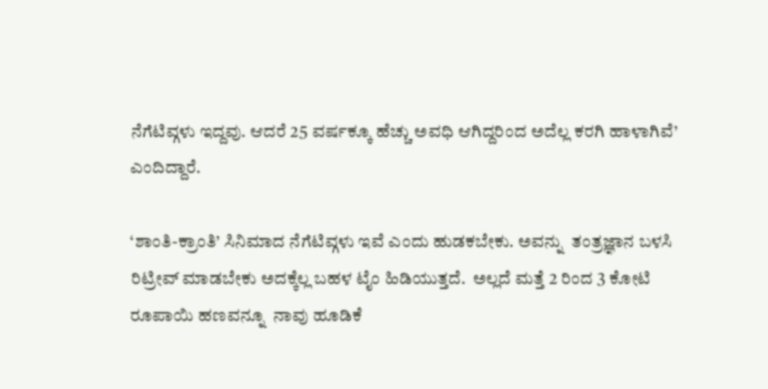ನೆಗೆಟಿವ್ಗಳು ಇದ್ದವು. ಆದರೆ 25 ವರ್ಷಕ್ಕೂ ಹೆಚ್ಚು ಅವಧಿ ಆಗಿದ್ದರಿಂದ ಅದೆಲ್ಲ ಕರಗಿ ಹಾಳಾಗಿವೆ’ ಎಂದಿದ್ದಾರೆ.

‘ಶಾಂತಿ-ಕ್ರಾಂತಿ’ ಸಿನಿಮಾದ ನೆಗೆಟಿವ್ಗಳು ಇವೆ ಎಂದು ಹುಡಕಬೇಕು. ಅವನ್ನು  ತಂತ್ರಜ್ಞಾನ ಬಳಸಿ  ರಿಟ್ರೀವ್ ಮಾಡಬೇಕು ಅದಕ್ಕೆಲ್ಲ ಬಹಳ ಟೈಂ ಹಿಡಿಯುತ್ತದೆ.  ಅಲ್ಲದೆ ಮತ್ತೆ 2 ರಿಂದ 3 ಕೋಟಿ ರೂಪಾಯಿ ಹಣವನ್ನೂ  ನಾವು ಹೂಡಿಕೆ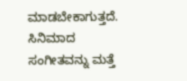ಮಾಡಬೇಕಾಗುತ್ತದೆ. ಸಿನಿಮಾದ ಸಂಗೀತವನ್ನು ಮತ್ತೆ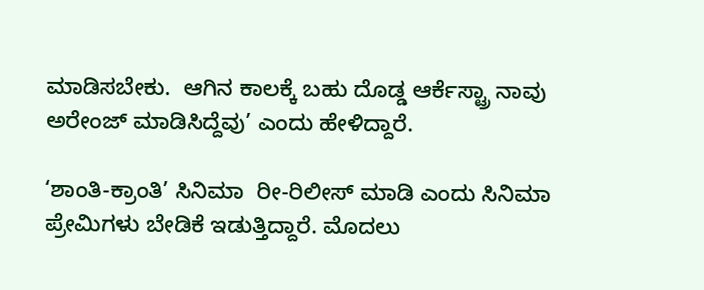ಮಾಡಿಸಬೇಕು.  ಆಗಿನ ಕಾಲಕ್ಕೆ ಬಹು ದೊಡ್ಡ ಆರ್ಕೆಸ್ಟ್ರಾ ನಾವು ಅರೇಂಜ್ ಮಾಡಿಸಿದ್ದೆವು’ ಎಂದು ಹೇಳಿದ್ದಾರೆ.

‘ಶಾಂತಿ-ಕ್ರಾಂತಿ’ ಸಿನಿಮಾ  ರೀ-ರಿಲೀಸ್ ಮಾಡಿ ಎಂದು ಸಿನಿಮಾ ಪ್ರೇಮಿಗಳು ಬೇಡಿಕೆ ಇಡುತ್ತಿದ್ದಾರೆ. ಮೊದಲು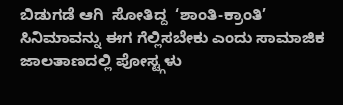ಬಿಡುಗಡೆ ಆಗಿ  ಸೋತಿದ್ದ  ‘ಶಾಂತಿ-ಕ್ರಾಂತಿ’ ಸಿನಿಮಾವನ್ನು ಈಗ ಗೆಲ್ಲಿಸಬೇಕು ಎಂದು ಸಾಮಾಜಿಕ ಜಾಲತಾಣದಲ್ಲಿ ಪೋಸ್ಟ್ಗಳು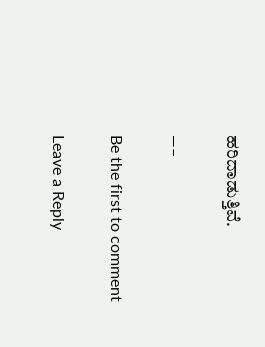ಹರಿದಾಡುತ್ತಿವೆ.

—–

Be the first to comment

Leave a Reply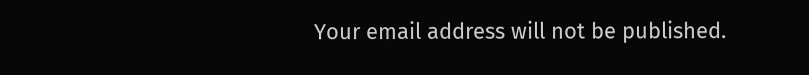Your email address will not be published.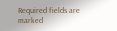Required fields are marked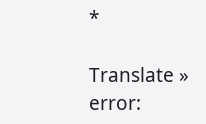*

Translate »
error: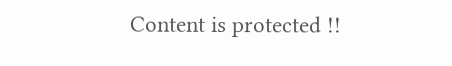Content is protected !!